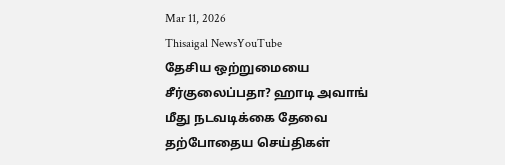Mar 11, 2026
Thisaigal NewsYouTube
தேசிய ஒற்றுமையை சீர்குலைப்பதா? ஹாடி அவாங் மீது நடவடிக்கை தேவை
தற்போதைய செய்திகள்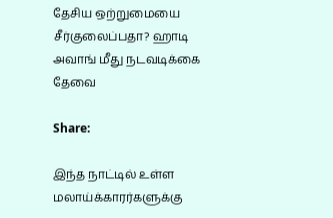தேசிய ஒற்றுமையை சீர்குலைப்பதா? ஹாடி அவாங் மீது நடவடிக்கை தேவை

Share:

இந்த நாட்டில் உள்ள மலாய்க்காரர்களுக்கு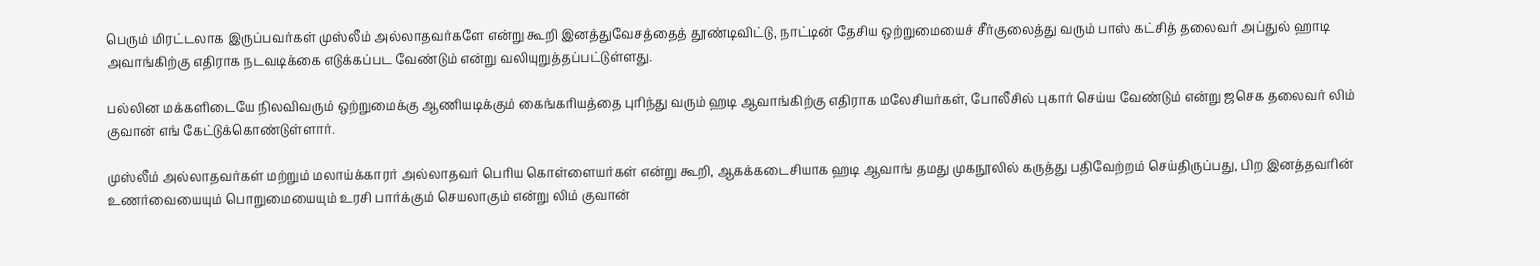பெரும் மிரட்டலாக இருப்பவர்கள் முஸ்லீம் அல்லாதவர்களே என்று கூறி இனத்துவேசத்தைத் தூண்டிவிட்டு, நாட்டின் தேசிய ஒற்றுமையைச் சீர்குலைத்து வரும் பாஸ் கட்சித் தலைவர் அப்துல் ஹாடி அவாங்கிற்கு எதிராக நடவடிக்கை எடுக்கப்பட வேண்டும் என்று வலியுறுத்தப்பட்டுள்ளது.

பல்லின மக்களிடையே நிலவிவரும் ஒற்றுமைக்கு ஆணியடிக்கும் கைங்கரியத்தை புரிந்து வரும் ஹடி ஆவாங்கிற்கு எதிராக மலேசியர்கள், போலீசில் புகார் செய்ய வேண்டும் என்று ஜசெக தலைவர் லிம் குவான் எங் கேட்டுக்கொண்டுள்ளார்.

முஸ்லீம் அல்லாதவர்கள் மற்றும் மலாய்க்காரர் அல்லாதவர் பெரிய கொள்ளையர்கள் என்று கூறி, ஆகக்கடைசியாக ஹடி ஆவாங் தமது முகநூலில் கருத்து பதிவேற்றம் செய்திருப்பது, பிற இனத்தவரின் உணர்வையையும் பொறுமையையும் உரசி பார்க்கும் செயலாகும் என்று லிம் குவான்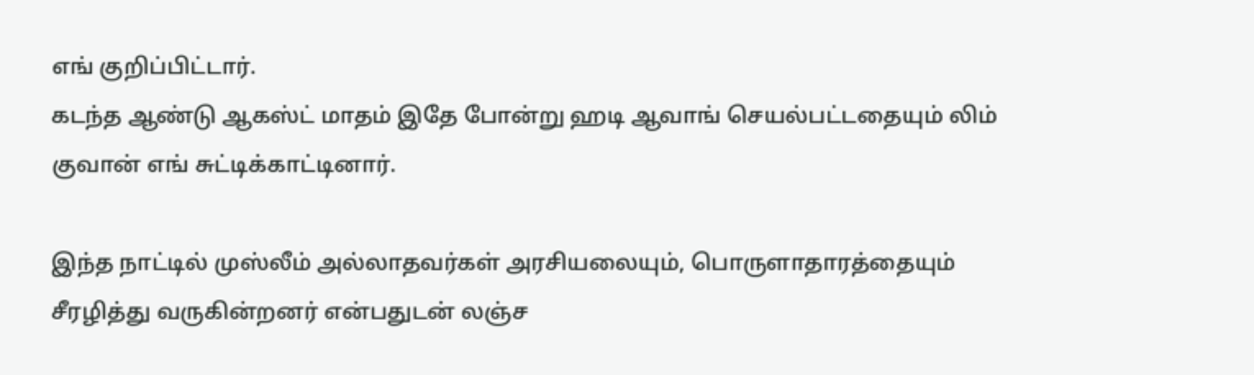எங் குறிப்பிட்டார்.
கடந்த ஆண்டு ஆகஸ்ட் மாதம் இதே போன்று ஹடி ஆவாங் செயல்பட்டதையும் லிம் குவான் எங் சுட்டிக்காட்டினார்.

இந்த நாட்டில் முஸ்லீம் அல்லாதவர்கள் அரசியலையும், பொருளாதாரத்தையும் சீரழித்து வருகின்றனர் என்பதுடன் லஞ்ச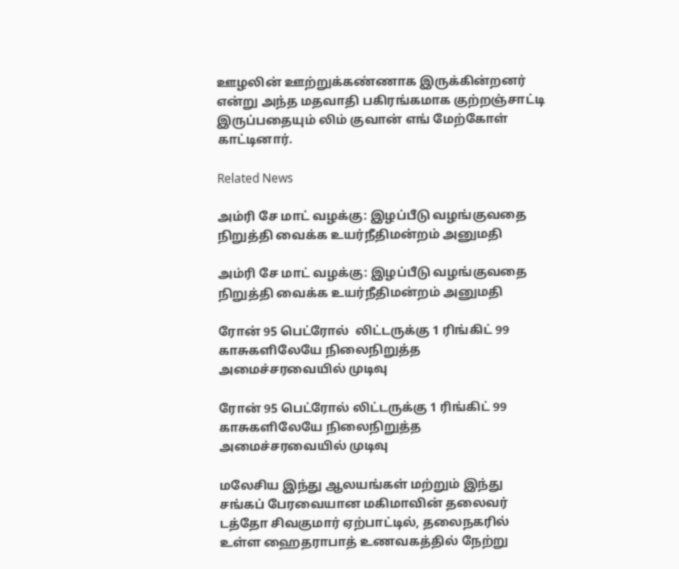ஊழலின் ஊற்றுக்கண்ணாக இருக்கின்றனர் என்று அந்த மதவாதி பகிரங்கமாக குற்றஞ்சாட்டி இருப்பதையும் லிம் குவான் எங் மேற்கோள் காட்டினார்.

Related News

அம்ரி சே மாட் வழக்கு: இழப்பீடு வழங்குவதை நிறுத்தி வைக்க உயர்நீதிமன்றம் அனுமதி

அம்ரி சே மாட் வழக்கு: இழப்பீடு வழங்குவதை நிறுத்தி வைக்க உயர்நீதிமன்றம் அனுமதி

ரோன் 95 பெட்ரோல்  லிட்டருக்கு 1 ரிங்கிட் 99 காசுகளிலேயே நிலைநிறுத்த அமைச்சரவையில் முடிவு

ரோன் 95 பெட்ரோல் லிட்டருக்கு 1 ரிங்கிட் 99 காசுகளிலேயே நிலைநிறுத்த அமைச்சரவையில் முடிவு

மலேசிய இந்து ஆலயங்கள் மற்றும் இந்து சங்கப் பேரவையான மகிமாவின் தலைவர் டத்தோ சிவகுமார் ஏற்பாட்டில், தலைநகரில் உள்ள ஹைதராபாத் உணவகத்தில் நேற்று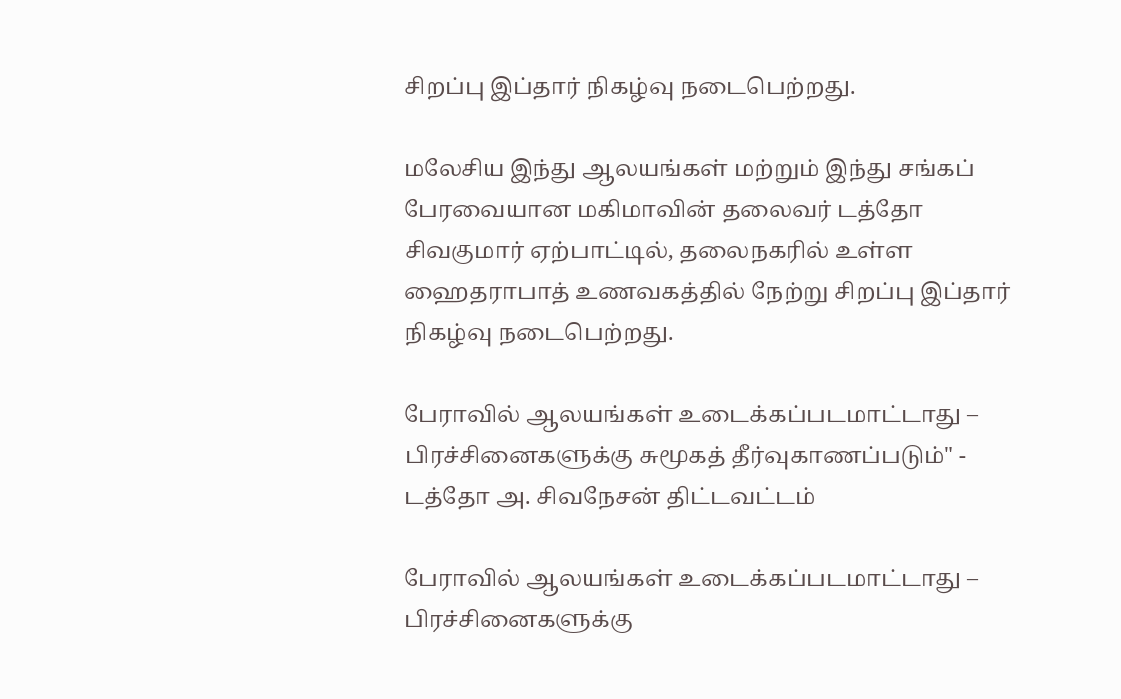சிறப்பு இப்தார் நிகழ்வு நடைபெற்றது.

மலேசிய இந்து ஆலயங்கள் மற்றும் இந்து சங்கப் பேரவையான மகிமாவின் தலைவர் டத்தோ சிவகுமார் ஏற்பாட்டில், தலைநகரில் உள்ள ஹைதராபாத் உணவகத்தில் நேற்று சிறப்பு இப்தார் நிகழ்வு நடைபெற்றது.

பேராவில் ஆலயங்கள் உடைக்கப்படமாட்டாது – பிரச்சினைகளுக்கு சுமூகத் தீர்வுகாணப்படும்" - டத்தோ அ. சிவநேசன் திட்டவட்டம்

பேராவில் ஆலயங்கள் உடைக்கப்படமாட்டாது – பிரச்சினைகளுக்கு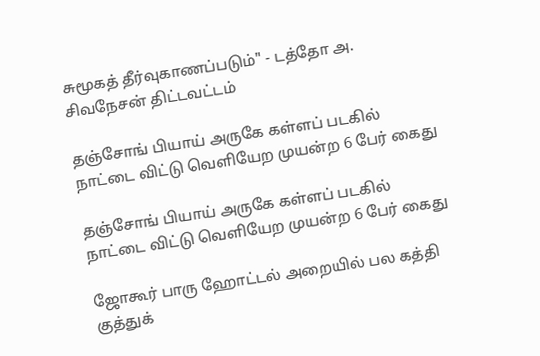சுமூகத் தீர்வுகாணப்படும்" - டத்தோ அ. சிவநேசன் திட்டவட்டம்

தஞ்சோங் பியாய் அருகே கள்ளப் படகில் நாட்டை விட்டு வெளியேற முயன்ற 6 பேர் கைது

தஞ்சோங் பியாய் அருகே கள்ளப் படகில் நாட்டை விட்டு வெளியேற முயன்ற 6 பேர் கைது

ஜோகூர் பாரு ஹோட்டல் அறையில் பல கத்தி குத்துக்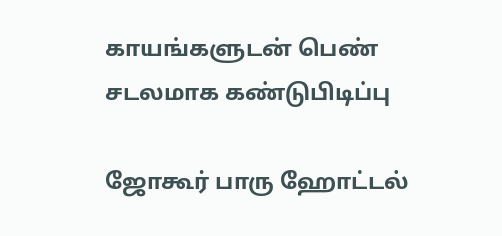காயங்களுடன் பெண் சடலமாக கண்டுபிடிப்பு

ஜோகூர் பாரு ஹோட்டல்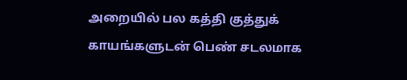அறையில் பல கத்தி குத்துக் காயங்களுடன் பெண் சடலமாக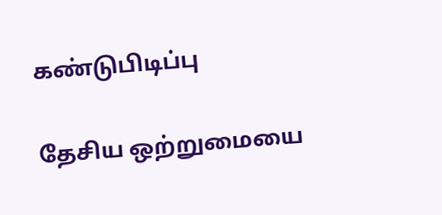கண்டுபிடிப்பு

தேசிய ஒற்றுமையை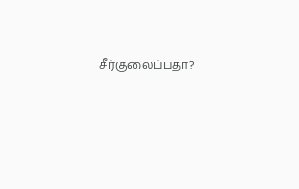சீர்குலைப்பதா?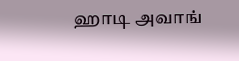ஹாடி அவாங்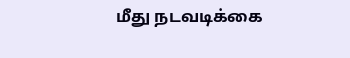மீது நடவடிக்கை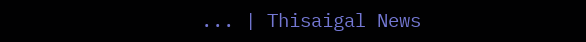... | Thisaigal News